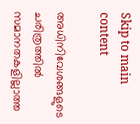Skip to main content

അധിനിവേശങ്ങളുടെ ചരിത്രത്തിൽ സമാനതകളില്ലാത്ത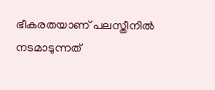ഭീകരതയാണ് പലസ്തീനിൽ നടമാടുന്നത്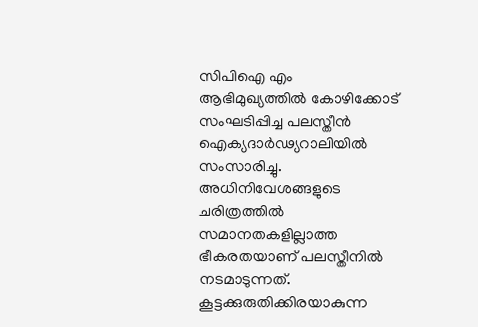സിപിഐ എം ആഭിമുഖ്യത്തിൽ കോഴിക്കോട് സംഘടിപ്പിച്ച പലസ്തീൻ ഐക്യദാർഢ്യറാലിയിൽ സംസാരിച്ചു. അധിനിവേശങ്ങളുടെ ചരിത്രത്തിൽ സമാനതകളില്ലാത്ത ഭീകരതയാണ് പലസ്തീനിൽ നടമാടുന്നത്. കൂട്ടക്കുരുതിക്കിരയാകുന്ന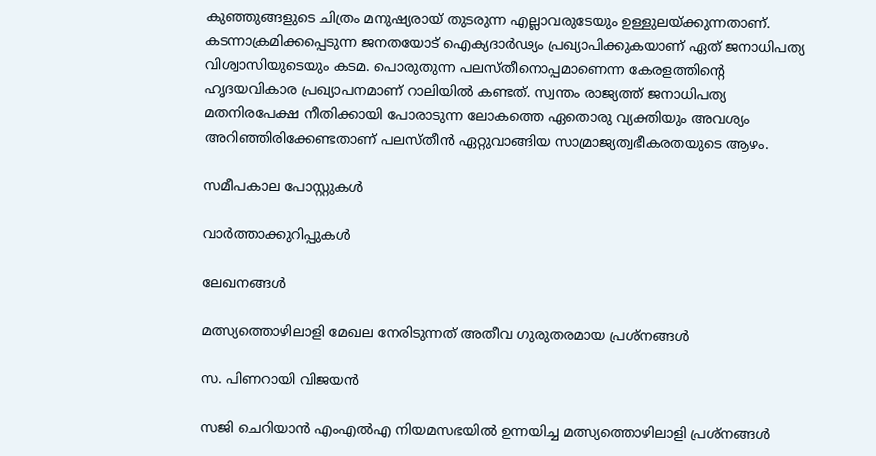കുഞ്ഞുങ്ങളുടെ ചിത്രം മനുഷ്യരായ് തുടരുന്ന എല്ലാവരുടേയും ഉള്ളുലയ്ക്കുന്നതാണ്. കടന്നാക്രമിക്കപ്പെടുന്ന ജനതയോട് ഐക്യദാർഢ്യം പ്രഖ്യാപിക്കുകയാണ് ഏത് ജനാധിപത്യ വിശ്വാസിയുടെയും കടമ. പൊരുതുന്ന പലസ്തീനൊപ്പമാണെന്ന കേരളത്തിന്റെ ഹൃദയവികാര പ്രഖ്യാപനമാണ് റാലിയിൽ കണ്ടത്. സ്വന്തം രാജ്യത്ത് ജനാധിപത്യ മതനിരപേക്ഷ നീതിക്കായി പോരാടുന്ന ലോകത്തെ ഏതൊരു വ്യക്തിയും അവശ്യം അറിഞ്ഞിരിക്കേണ്ടതാണ് പലസ്തീൻ ഏറ്റുവാങ്ങിയ സാമ്രാജ്യത്വഭീകരതയുടെ ആഴം.

സമീപകാല പോസ്റ്റുകൾ

വാർത്താക്കുറിപ്പുകൾ

ലേഖനങ്ങൾ

മത്സ്യത്തൊഴിലാളി മേഖല നേരിടുന്നത് അതീവ ഗുരുതരമായ പ്രശ്നങ്ങൾ

സ. പിണറായി വിജയൻ

സജി ചെറിയാൻ എംഎൽഎ നിയമസഭയിൽ ഉന്നയിച്ച മത്സ്യത്തൊഴിലാളി പ്രശ്നങ്ങൾ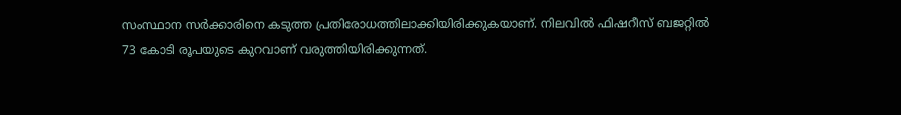സംസ്ഥാന സർക്കാരിനെ കടുത്ത പ്രതിരോധത്തിലാക്കിയിരിക്കുകയാണ്. നിലവിൽ ഫിഷറീസ് ബജറ്റിൽ 73 കോടി രൂപയുടെ കുറവാണ് വരുത്തിയിരിക്കുന്നത്.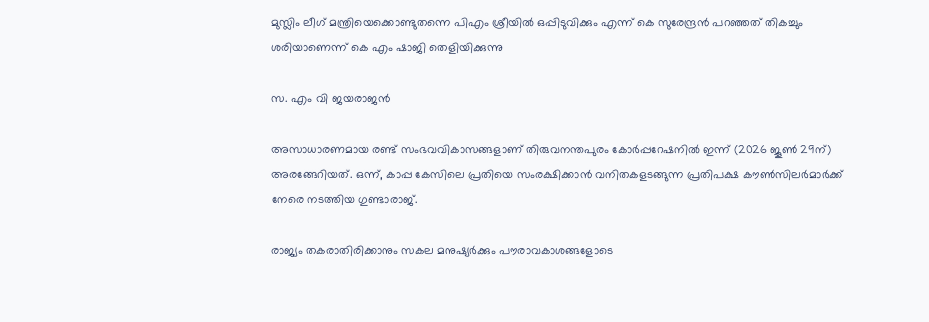മുസ്ലിം ലീഗ് മന്ത്രിയെക്കൊണ്ടുതന്നെ പിഎം ശ്രീയിൽ ഒപ്പിടുവിക്കും എന്ന് കെ സുരേന്ദ്രൻ പറഞ്ഞത് തികച്ചും ശരിയാണെന്ന് കെ എം ഷാജി തെളിയിക്കുന്നു

സ. എം വി ജയരാജൻ

അസാധാരണമായ രണ്ട് സംഭവവികാസങ്ങളാണ് തിരുവനന്തപുരം കോർപ്പറേഷനിൽ ഇന്ന് (2026 ജൂൺ 29ന്) അരങ്ങേറിയത്. ഒന്ന്, കാപ്പ കേസിലെ പ്രതിയെ സംരക്ഷിക്കാൻ വനിതകളടങ്ങുന്ന പ്രതിപക്ഷ കൗൺസിലർമാർക്ക് നേരെ നടത്തിയ ഗുണ്ടാരാജ്.

രാജ്യം തകരാതിരിക്കാനും സകല മനുഷ്യർക്കും പൗരാവകാശങ്ങളോടെ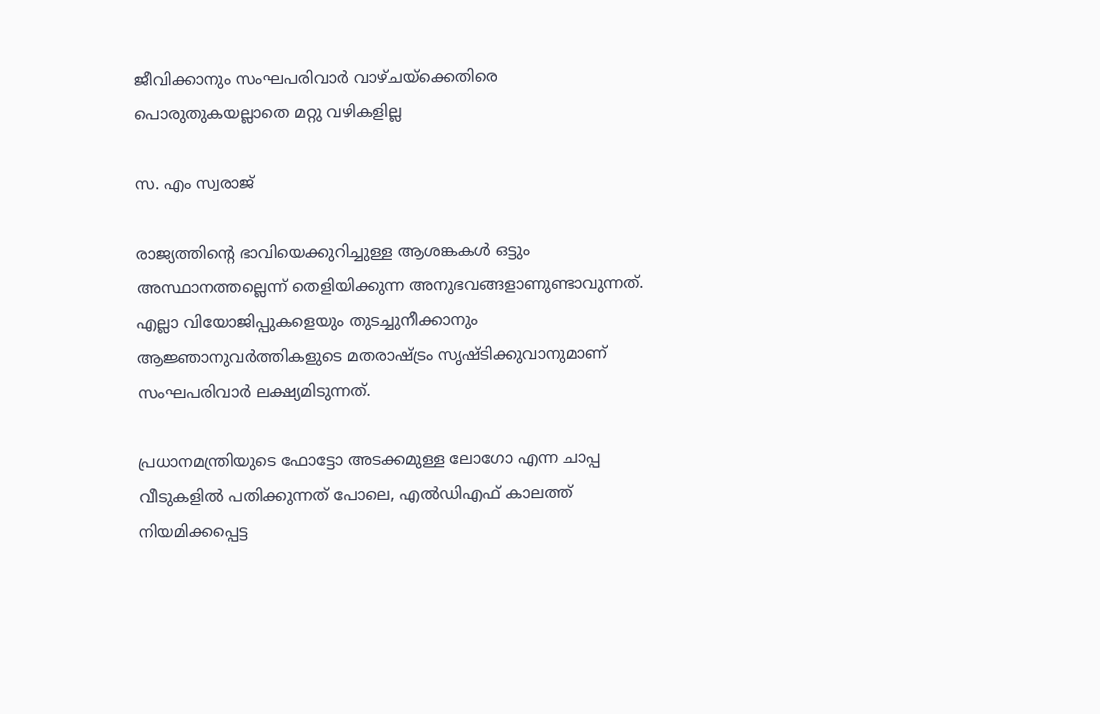ജീവിക്കാനും സംഘപരിവാർ വാഴ്ചയ്ക്കെതിരെ പൊരുതുകയല്ലാതെ മറ്റു വഴികളില്ല

സ. എം സ്വരാജ്

രാജ്യത്തിൻ്റെ ഭാവിയെക്കുറിച്ചുള്ള ആശങ്കകൾ ഒട്ടും അസ്ഥാനത്തല്ലെന്ന് തെളിയിക്കുന്ന അനുഭവങ്ങളാണുണ്ടാവുന്നത്.
എല്ലാ വിയോജിപ്പുകളെയും തുടച്ചുനീക്കാനും ആജ്ഞാനുവർത്തികളുടെ മതരാഷ്ട്രം സൃഷ്ടിക്കുവാനുമാണ് സംഘപരിവാർ ലക്ഷ്യമിടുന്നത്.

പ്രധാനമന്ത്രിയുടെ ഫോട്ടോ അടക്കമുള്ള ലോഗോ എന്ന ചാപ്പ വീടുകളിൽ പതിക്കുന്നത് പോലെ, എൽഡിഎഫ് കാലത്ത് നിയമിക്കപ്പെട്ട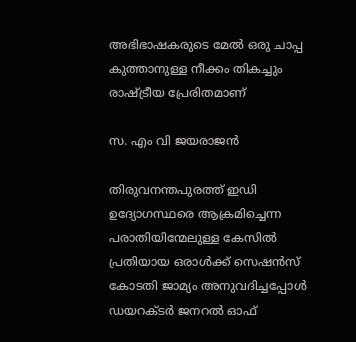അഭിഭാഷകരുടെ മേൽ ഒരു ചാപ്പ കുത്താനുള്ള നീക്കം തികച്ചും രാഷ്ട്രീയ പ്രേരിതമാണ്

സ. എം വി ജയരാജൻ

തിരുവനന്തപുരത്ത് ഇഡി ഉദ്യോഗസ്ഥരെ ആക്രമിച്ചെന്ന പരാതിയിന്മേലുള്ള കേസിൽ പ്രതിയായ ഒരാൾക്ക് സെഷൻസ് കോടതി ജാമ്യം അനുവദിച്ചപ്പോൾ ഡയറക്ടർ ജനറൽ ഓഫ്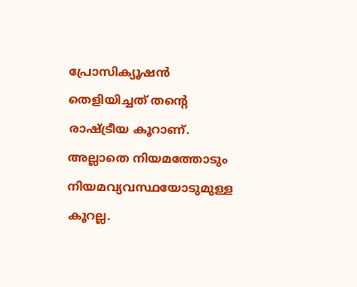പ്രോസിക്യൂഷൻ തെളിയിച്ചത് തന്റെ രാഷ്ട്രീയ കൂറാണ്. അല്ലാതെ നിയമത്തോടും നിയമവ്യവസ്ഥയോടുമുള്ള കൂറല്ല.